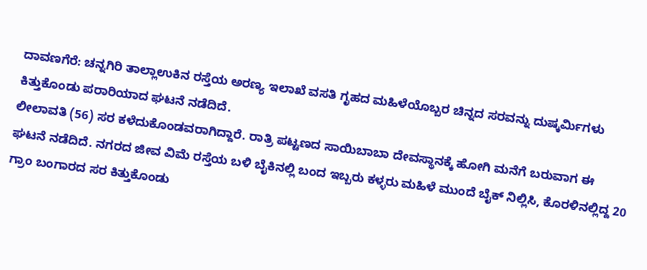ದಾವಣಗೆರೆ: ಚನ್ನಗಿರಿ ತಾಲ್ಲಾಉಕಿನ ರಸ್ತೆಯ ಅರಣ್ಯ ಇಲಾಖೆ ವಸತಿ ಗೃಹದ ಮಹಿಳೆಯೊಬ್ಬರ ಚಿನ್ನದ ಸರವನ್ನು ದುಷ್ಕರ್ಮಿಗಳು ಕಿತ್ತುಕೊಂಡು ಪರಾರಿಯಾದ ಘಟನೆ ನಡೆದಿದೆ.
ಲೀಲಾವತಿ (56) ಸರ ಕಳೆದುಕೊಂಡವರಾಗಿದ್ದಾರೆ. ರಾತ್ರಿ ಪಟ್ಟಣದ ಸಾಯಿಬಾಬಾ ದೇವಸ್ಥಾನಕ್ಕೆ ಹೋಗಿ ಮನೆಗೆ ಬರುವಾಗ ಈ ಘಟನೆ ನಡೆದಿದೆ. ನಗರದ ಜೀವ ವಿಮೆ ರಸ್ತೆಯ ಬಳಿ ಬೈಕಿನಲ್ಲಿ ಬಂದ ಇಬ್ಬರು ಕಳ್ಳರು ಮಹಿಳೆ ಮುಂದೆ ಬೈಕ್ ನಿಲ್ಲಿಸಿ, ಕೊರಳಿನಲ್ಲಿದ್ದ 20 ಗ್ರಾಂ ಬಂಗಾರದ ಸರ ಕಿತ್ತುಕೊಂಡು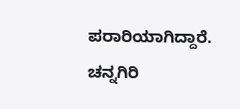ಪರಾರಿಯಾಗಿದ್ದಾರೆ. ಚನ್ನಗಿರಿ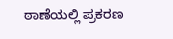ಠಾಣೆಯಲ್ಲಿ ಪ್ರಕರಣ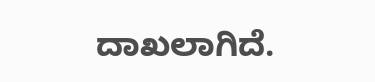ದಾಖಲಾಗಿದೆ.